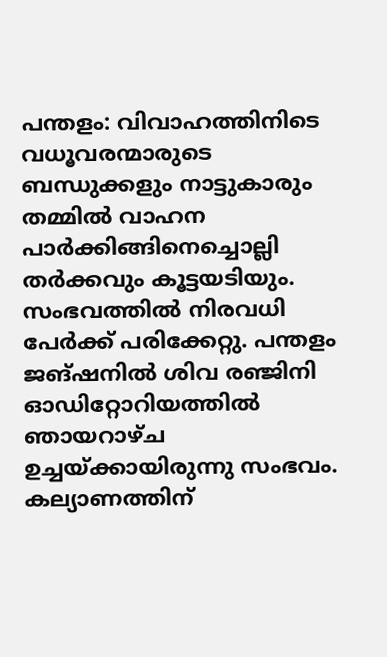പന്തളം: വിവാഹത്തിനിടെ വധൂവരന്മാരുടെ ബന്ധുക്കളും നാട്ടുകാരും തമ്മില്‍ വാഹന പാര്‍ക്കിങ്ങിനെച്ചൊല്ലി തര്‍ക്കവും കൂട്ടയടിയും. സംഭവത്തില്‍ നിരവധി പേര്‍ക്ക് പരിക്കേറ്റു. പന്തളം ജങ്ഷനില്‍ ശിവ രഞ്ജിനി ഓഡിറ്റോറിയത്തില്‍ ഞായറാഴ്ച ഉച്ചയ്ക്കായിരുന്നു സംഭവം. കല്യാണത്തിന്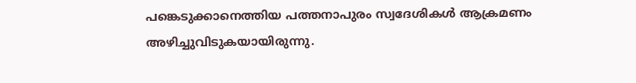പങ്കെടുക്കാനെത്തിയ പത്തനാപുരം സ്വദേശികള്‍ ആക്രമണം അഴിച്ചുവിടുകയായിരുന്നു.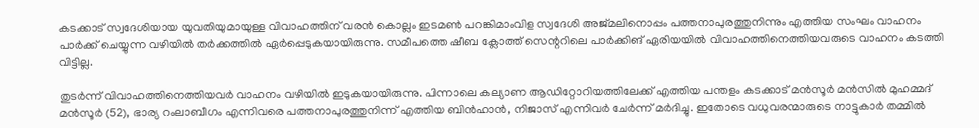കടക്കാട് സ്വദേശിയായ യുവതിയുമായുള്ള വിവാഹത്തിന് വരന്‍ കൊല്ലം ഇടമണ്‍ പറങ്കിമാംവിള സ്വദേശി അജ്മലിനൊപ്പം പത്തനാപുരത്തുനിന്നും എത്തിയ സംഘം വാഹനം പാര്‍ക്ക് ചെയ്യുന്ന വഴിയില്‍ തര്‍ക്കത്തില്‍ ഏര്‍പ്പെടുകയായിരുന്നു. സമീപത്തെ ഷീബ ക്ലോത്ത് സെന്ററിലെ പാര്‍ക്കിങ് ഏരിയയില്‍ വിവാഹത്തിനെത്തിയവരുടെ വാഹനം കടത്തി വിട്ടില്ല.

തുടര്‍ന്ന് വിവാഹത്തിനെത്തിയവര്‍ വാഹനം വഴിയില്‍ ഇടുകയായിരുന്നു. പിന്നാലെ കല്യാണ ആഡിറ്റോറിയത്തിലേക്ക് എത്തിയ പന്തളം കടക്കാട് മന്‍സൂര്‍ മന്‍സില്‍ മുഹമ്മദ് മന്‍സൂര്‍ (52), ഭാര്യ റംലാബീഗം എന്നിവരെ പത്തനാപുരത്തുനിന്ന് എത്തിയ ബിന്‍ഹാന്‍, നിജാസ് എന്നിവര്‍ ചേര്‍ന്ന് മര്‍ദിച്ചു. ഇതോടെ വധുവരന്മാരുടെ നാട്ടുകാര്‍ തമ്മില്‍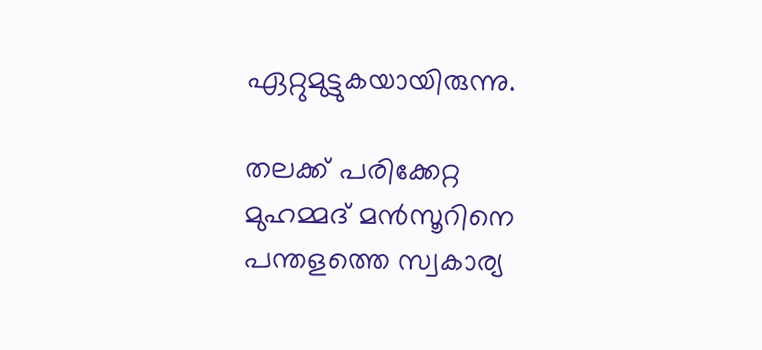ഏറ്റുമുട്ടുകയായിരുന്നു.

തലക്ക് പരിക്കേറ്റ മുഹമ്മദ് മന്‍സൂറിനെ പന്തളത്തെ സ്വകാര്യ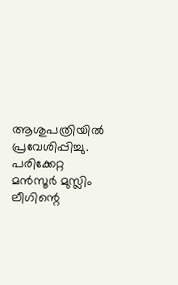ആശുപത്രിയില്‍ പ്രവേശിപ്പിച്ചു. പരിക്കേറ്റ മന്‍സൂര്‍ മുസ്ലിം ലീഗിന്റെ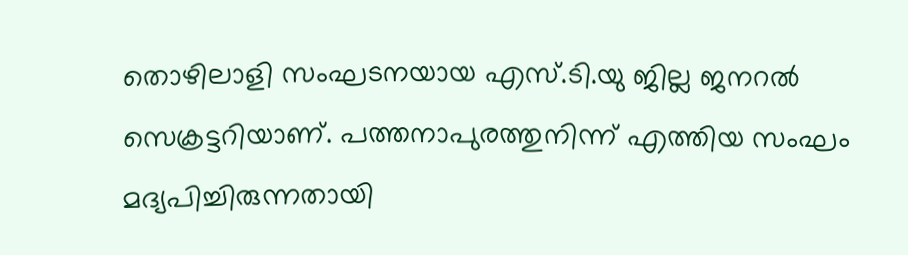തൊഴിലാളി സംഘടനയായ എസ്.ടി.യു ജില്ല ജനറല്‍ സെക്രട്ടറിയാണ്. പത്തനാപുരത്തുനിന്ന് എത്തിയ സംഘം മദ്യപിച്ചിരുന്നതായി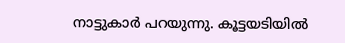നാട്ടുകാര്‍ പറയുന്നു. കൂട്ടയടിയില്‍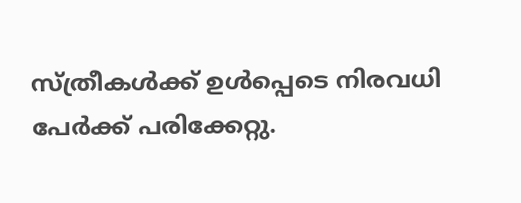സ്ത്രീകള്‍ക്ക് ഉള്‍പ്പെടെ നിരവധി പേര്‍ക്ക് പരിക്കേറ്റു.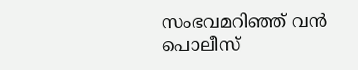സംഭവമറിഞ്ഞ് വന്‍ പൊലീസ്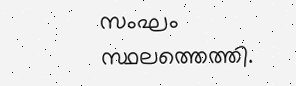സംഘം സ്ഥലത്തെത്തി.